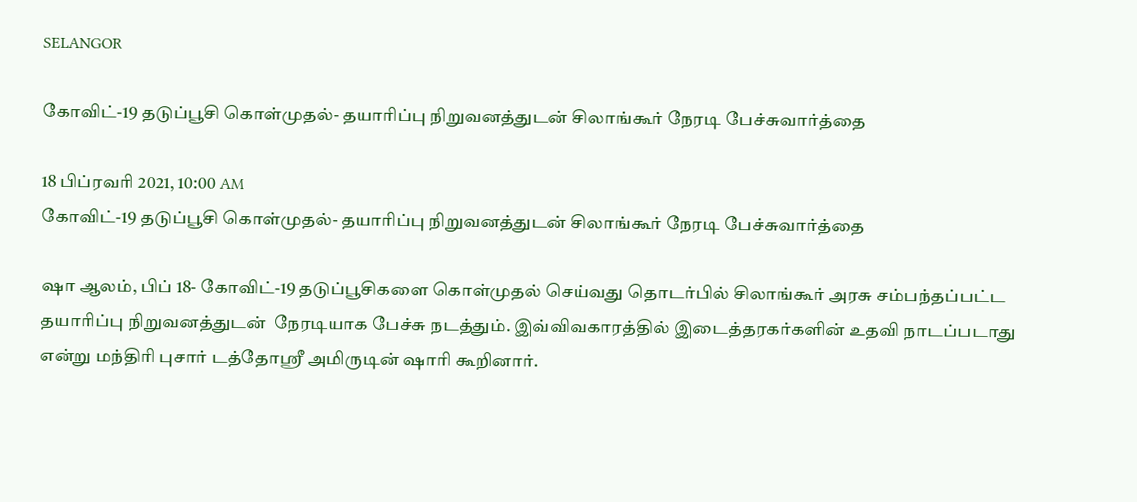SELANGOR

கோவிட்-19 தடுப்பூசி கொள்முதல்- தயாரிப்பு நிறுவனத்துடன் சிலாங்கூர் நேரடி பேச்சுவார்த்தை

18 பிப்ரவரி 2021, 10:00 AM
கோவிட்-19 தடுப்பூசி கொள்முதல்- தயாரிப்பு நிறுவனத்துடன் சிலாங்கூர் நேரடி பேச்சுவார்த்தை

ஷா ஆலம், பிப் 18- கோவிட்-19 தடுப்பூசிகளை கொள்முதல் செய்வது தொடர்பில் சிலாங்கூர் அரசு சம்பந்தப்பட்ட தயாரிப்பு நிறுவனத்துடன்  நேரடியாக பேச்சு நடத்தும். இவ்விவகாரத்தில் இடைத்தரகர்களின் உதவி நாடப்படாது என்று மந்திரி புசார் டத்தோஸ்ரீ அமிருடின் ஷாரி கூறினார்.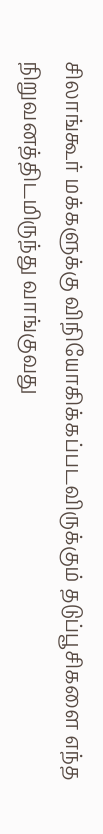சிலாங்கூர் மக்களுக்கு விநியோகிக்கப்படவிருக்கும் தடுப்பூசிகளை எந்த நிறுவனத்திடமிருந்து வாங்குவது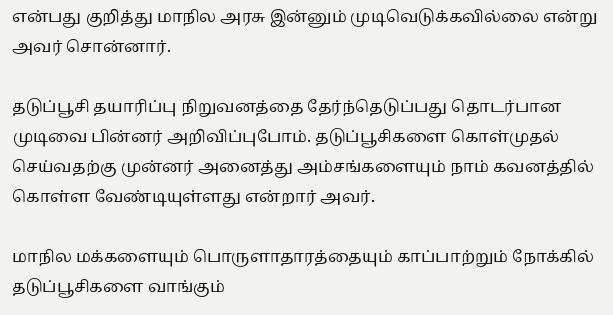என்பது குறித்து மாநில அரசு இன்னும் முடிவெடுக்கவில்லை என்று அவர் சொன்னார்.

தடுப்பூசி தயாரிப்பு நிறுவனத்தை தேர்ந்தெடுப்பது தொடர்பான முடிவை பின்னர் அறிவிப்புபோம். தடுப்பூசிகளை கொள்முதல்  செய்வதற்கு முன்னர் அனைத்து அம்சங்களையும் நாம் கவனத்தில் கொள்ள வேண்டியுள்ளது என்றார் அவர்.

மாநில மக்களையும் பொருளாதாரத்தையும் காப்பாற்றும் நோக்கில் தடுப்பூசிகளை வாங்கும்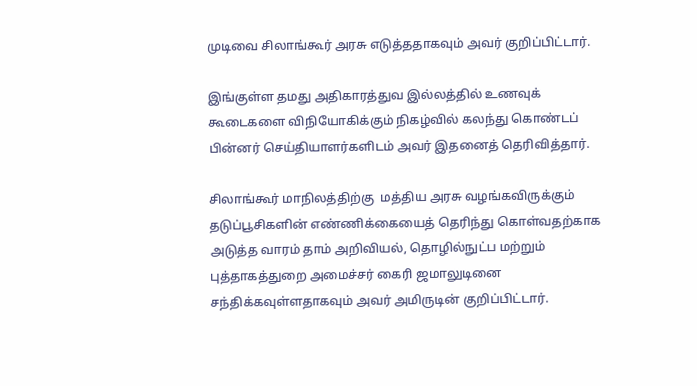முடிவை சிலாங்கூர் அரசு எடுத்ததாகவும் அவர் குறிப்பிட்டார்.

இங்குள்ள தமது அதிகாரத்துவ இல்லத்தில் உணவுக் கூடைகளை விநியோகிக்கும் நிகழ்வில் கலந்து கொண்டப் பின்னர் செய்தியாளர்களிடம் அவர் இதனைத் தெரிவித்தார்.

சிலாங்கூர் மாநிலத்திற்கு  மத்திய அரசு வழங்கவிருக்கும் தடுப்பூசிகளின் எண்ணிக்கையைத் தெரிந்து கொள்வதற்காக அடுத்த வாரம் தாம் அறிவியல், தொழில்நுட்ப மற்றும் புத்தாகத்துறை அமைச்சர் கைரி ஜமாலுடினை சந்திக்கவுள்ளதாகவும் அவர் அமிருடின் குறிப்பிட்டார்.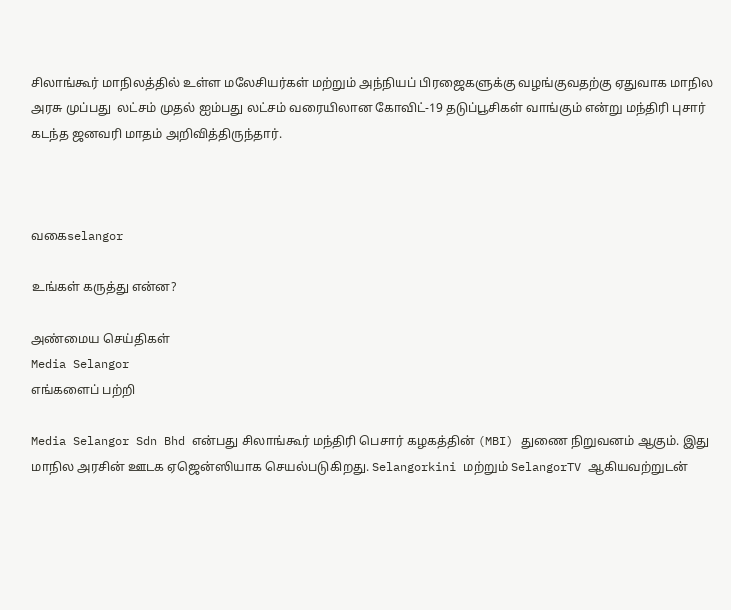சிலாங்கூர் மாநிலத்தில் உள்ள மலேசியர்கள் மற்றும் அந்நியப் பிரஜைகளுக்கு வழங்குவதற்கு ஏதுவாக மாநில அரசு முப்பது  லட்சம் முதல் ஐம்பது லட்சம் வரையிலான கோவிட்-19 தடுப்பூசிகள் வாங்கும் என்று மந்திரி புசார் கடந்த ஜனவரி மாதம் அறிவித்திருந்தார்.



வகைselangor

உங்கள் கருத்து என்ன?

அண்மைய செய்திகள்
Media Selangor
எங்களைப் பற்றி

Media Selangor Sdn Bhd என்பது சிலாங்கூர் மந்திரி பெசார் கழகத்தின் (MBI) துணை நிறுவனம் ஆகும். இது மாநில அரசின் ஊடக ஏஜென்ஸியாக செயல்படுகிறது. Selangorkini மற்றும் SelangorTV ஆகியவற்றுடன்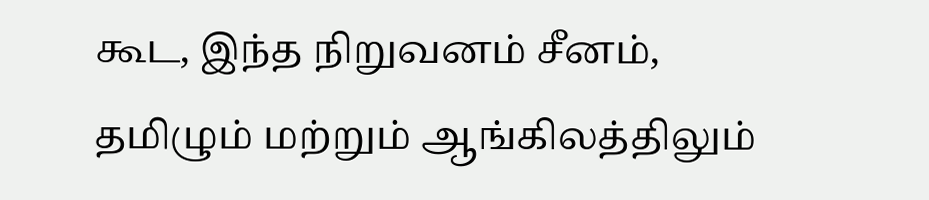கூட, இந்த நிறுவனம் சீனம், தமிழும் மற்றும் ஆங்கிலத்திலும்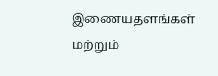இணையதளங்கள் மற்றும்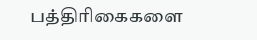பத்திரிகைகளை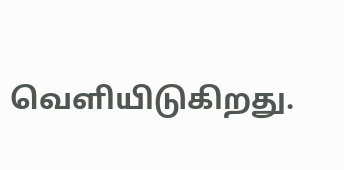வெளியிடுகிறது.